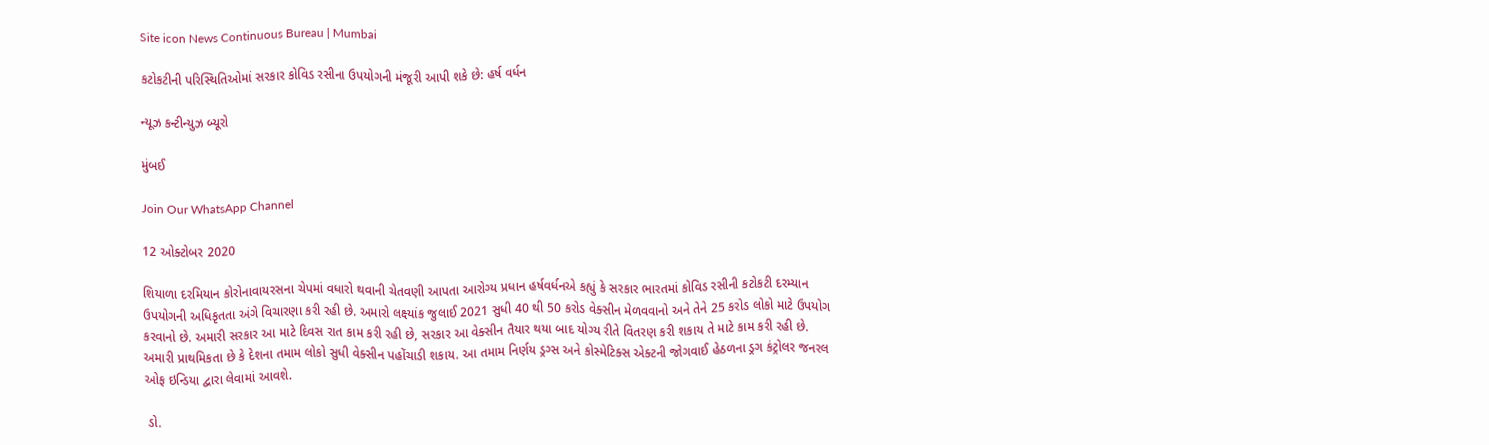Site icon News Continuous Bureau | Mumbai

કટોકટીની પરિસ્થિતિઓમાં સરકાર કોવિડ રસીના ઉપયોગની મંજૂરી આપી શકે છે: હર્ષ વર્ધન

ન્યૂઝ કન્ટીન્યુઝ બ્યૂરો

મુંબઈ

Join Our WhatsApp Channel

12 ઓક્ટોબર 2020

શિયાળા દરમિયાન કોરોનાવાયરસના ચેપમાં વધારો થવાની ચેતવણી આપતા આરોગ્ય પ્રધાન હર્ષવર્ધનએ કહ્યું કે સરકાર ભારતમાં કોવિડ રસીની કટોકટી દરમ્યાન ઉપયોગની અધિકૃતતા અંગે વિચારણા કરી રહી છે. અમારો લક્ષ્યાંક જુલાઈ 2021 સુધી 40 થી 50 કરોડ વેક્સીન મેળવવાનો અને તેને 25 કરોડ લોકો માટે ઉપયોગ કરવાનો છે. અમારી સરકાર આ માટે દિવસ રાત કામ કરી રહી છે, સરકાર આ વેક્સીન તૈયાર થયા બાદ યોગ્ય રીતે વિતરણ કરી શકાય તે માટે કામ કરી રહી છે. અમારી પ્રાથમિકતા છે કે દેશના તમામ લોકો સુધી વેક્સીન પહોંચાડી શકાય. આ તમામ નિર્ણય ડ્રગ્સ અને કોસ્મેટિક્સ એક્ટની જોગવાઈ હેઠળના ડ્રગ કંટ્રોલર જનરલ ઓફ ઇન્ડિયા દ્વારા લેવામાં આવશે.

 ડો.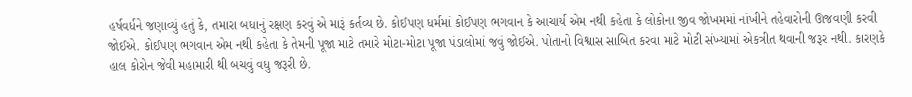હર્ષવર્ધને જણાવ્યું હતું કે, તમારા બધાનું રક્ષણ કરવું એ મારૂં કર્તવ્ય છે. કોઈપણ ધર્મમાં કોઈપણ ભગવાન કે આચાર્ય એમ નથી કહેતા કે લોકોના જીવ જોખમમાં નાંખીને તહેવારોની ઊજવણી કરવી જોઈએ. કોઈપણ ભગવાન એમ નથી કહેતા કે તેમની પૂજા માટે તમારે મોટા-મોટા પૂજા પંડાલોમાં જવું જોઈએ. પોતાનો વિશ્વાસ સાબિત કરવા માટે મોટી સંખ્યામાં એકત્રીત થવાની જરૂર નથી. કારણકે હાલ કોરોન જેવી મહામારી થી બચવું વધુ જરૂરી છે.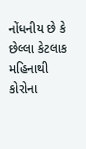નોંધનીય છે કે છેલ્લા કેટલાક મહિનાથી કોરોના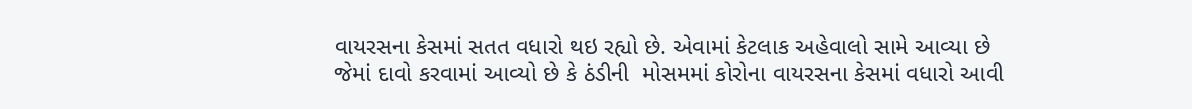વાયરસના કેસમાં સતત વધારો થઇ રહ્યો છે. એવામાં કેટલાક અહેવાલો સામે આવ્યા છે જેમાં દાવો કરવામાં આવ્યો છે કે ઠંડીની  મોસમમાં કોરોના વાયરસના કેસમાં વધારો આવી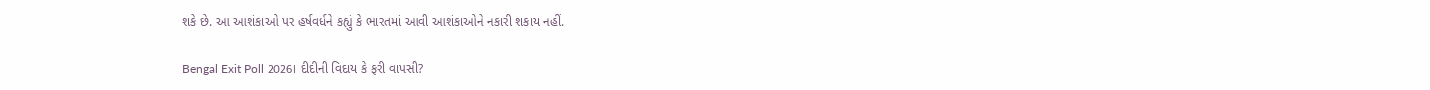શકે છે. આ આશંકાઓ પર હર્ષવર્ધને કહ્યું કે ભારતમાં આવી આશંકાઓને નકારી શકાય નહીં.

Bengal Exit Poll 2026। દીદીની વિદાય કે ફરી વાપસી?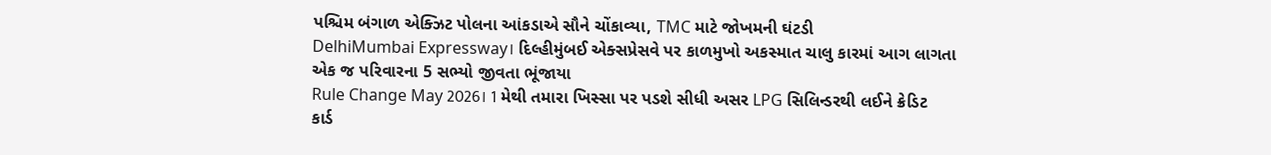પશ્ચિમ બંગાળ એક્ઝિટ પોલના આંકડાએ સૌને ચોંકાવ્યા, TMC માટે જોખમની ઘંટડી
DelhiMumbai Expressway। દિલ્હીમુંબઈ એક્સપ્રેસવે પર કાળમુખો અકસ્માત ચાલુ કારમાં આગ લાગતા એક જ પરિવારના 5 સભ્યો જીવતા ભૂંજાયા
Rule Change May 2026। 1 મેથી તમારા ખિસ્સા પર પડશે સીધી અસર LPG સિલિન્ડરથી લઈને ક્રેડિટ કાર્ડ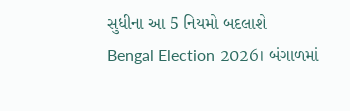સુધીના આ 5 નિયમો બદલાશે
Bengal Election 2026। બંગાળમાં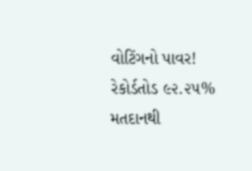વોટિંગનો પાવર! રેકોર્ડતોડ ૯૨.૨૫% મતદાનથી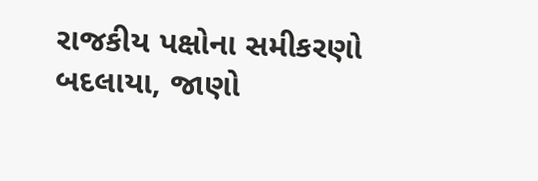રાજકીય પક્ષોના સમીકરણો બદલાયા, જાણો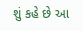શું કહે છે આ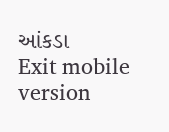આંકડા
Exit mobile version